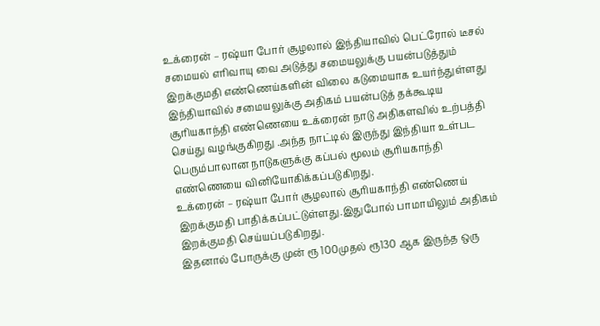உக்ரைன் – ரஷ்யா போர் சூழலால் இந்தியாவில் பெட்ரோல் டீசல் சமையல் எரிவாயு வை அடுத்து சமையலுக்கு பயன்படுத்தும் இறக்குமதி எண்ணெய்களின் விலை கடுமையாக உயர்ந்துள்ளது
இந்தியாவில் சமையலுக்கு அதிகம் பயன்படுத் தக்கூடிய சூரியகாந்தி எண்ணெயை உக்ரைன் நாடு அதிகளவில் உற்பத்தி செய்து வழங்குகிறது .அந்த நாட்டில் இருந்து இந்தியா உள்பட பெரும்பாலான நாடுகளுக்கு கப்பல் மூலம் சூரியகாந்தி எண்ணெயை வினியோகிக்கப்படுகிறது.
உக்ரைன் – ரஷ்யா போர் சூழலால் சூரியகாந்தி எண்ணெய் இறக்குமதி பாதிக்கப்பட்டுள்ளது.இதுபோல் பாமாயிலும் அதிகம் இறக்குமதி செய்யப்படுகிறது.
இதனால் போருக்கு முன் ரூ 100முதல் ரூ130 ஆக இருந்த ஒரு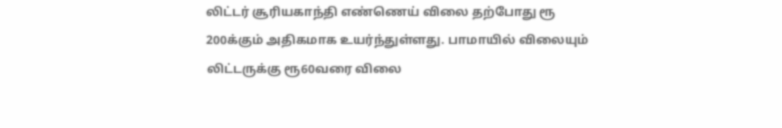லிட்டர் சூரியகாந்தி எண்ணெய் விலை தற்போது ரூ 200க்கும் அதிகமாக உயர்ந்துள்ளது. பாமாயில் விலையும் லிட்டருக்கு ரூ60வரை விலை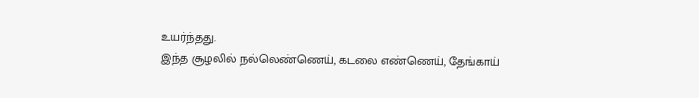உயர்ந்தது.
இந்த சூழலில் நல்லெண்ணெய், கடலை எண்ணெய், தேங்காய்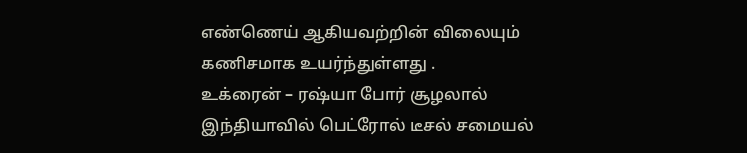எண்ணெய் ஆகியவற்றின் விலையும் கணிசமாக உயர்ந்துள்ளது .
உக்ரைன் – ரஷ்யா போர் சூழலால் இந்தியாவில் பெட்ரோல் டீசல் சமையல்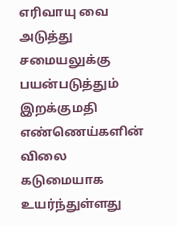எரிவாயு வை அடுத்து சமையலுக்கு பயன்படுத்தும் இறக்குமதி எண்ணெய்களின் விலை கடுமையாக உயர்ந்துள்ளது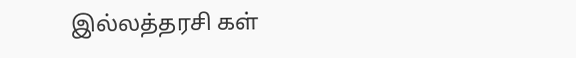இல்லத்தரசி கள்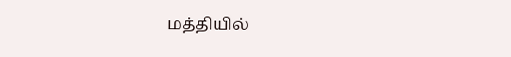மத்தியில்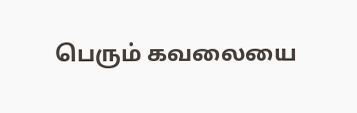பெரும் கவலையை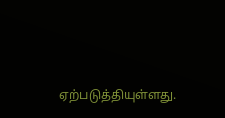ஏற்படுத்தியுள்ளது.